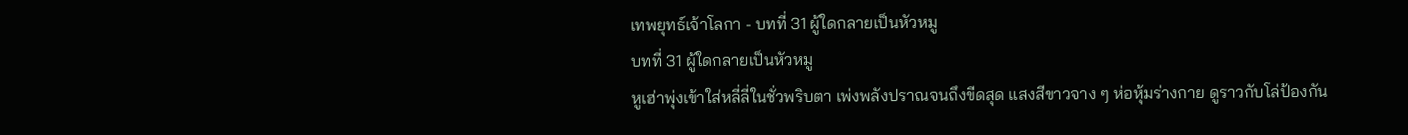เทพยุทธ์เจ้าโลกา - บทที่ 31 ผู้ใดกลายเป็นหัวหมู
บทที่ 31 ผู้ใดกลายเป็นหัวหมู
หูเฮ่าพุ่งเข้าใส่หลี่ลี่ในชั่วพริบตา เพ่งพลังปราณจนถึงขีดสุด แสงสีขาวจาง ๆ ห่อหุ้มร่างกาย ดูราวกับโล่ป้องกัน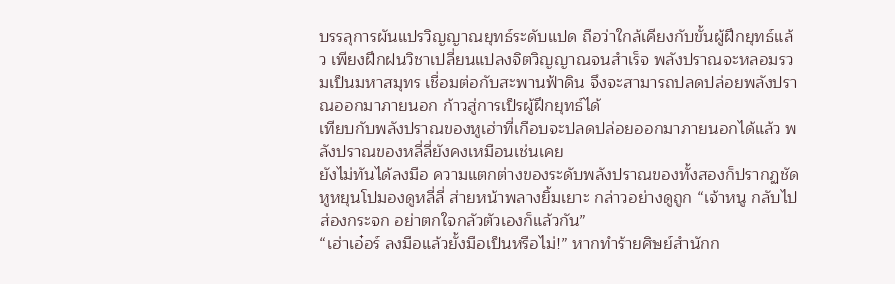บรรลุการผันแปรวิญญาณยุทธ์ระดับแปด ถือว่าใกล้เคียงกับขั้นผู้ฝึกยุทธ์แล้ว เพียงฝึกฝนวิชาเปลี่ยนแปลงจิตวิญญาณจนสำเร็จ พลังปราณจะหลอมรวมเป็นมหาสมุทร เชื่อมต่อกับสะพานฟ้าดิน จึงจะสามารถปลดปล่อยพลังปราณออกมาภายนอก ก้าวสู่การเป็รผู้ฝึกยุทธ์ได้
เทียบกับพลังปราณของหูเฮ่าที่เกือบจะปลดปล่อยออกมาภายนอกได้แล้ว พลังปราณของหลี่ลี่ยังคงเหมือนเช่นเคย
ยังไม่ทันได้ลงมือ ความแตกต่างของระดับพลังปราณของทั้งสองก็ปรากฏชัด
หูหยุนโปมองดูหลี่ลี่ ส่ายหน้าพลางยิ้มเยาะ กล่าวอย่างดูถูก “เจ้าหนู กลับไปส่องกระจก อย่าตกใจกลัวตัวเองก็แล้วกัน”
“เฮ่าเอ๋อร์ ลงมือแล้วยั้งมือเป็นหรือไม่!” หากทำร้ายศิษย์สำนักก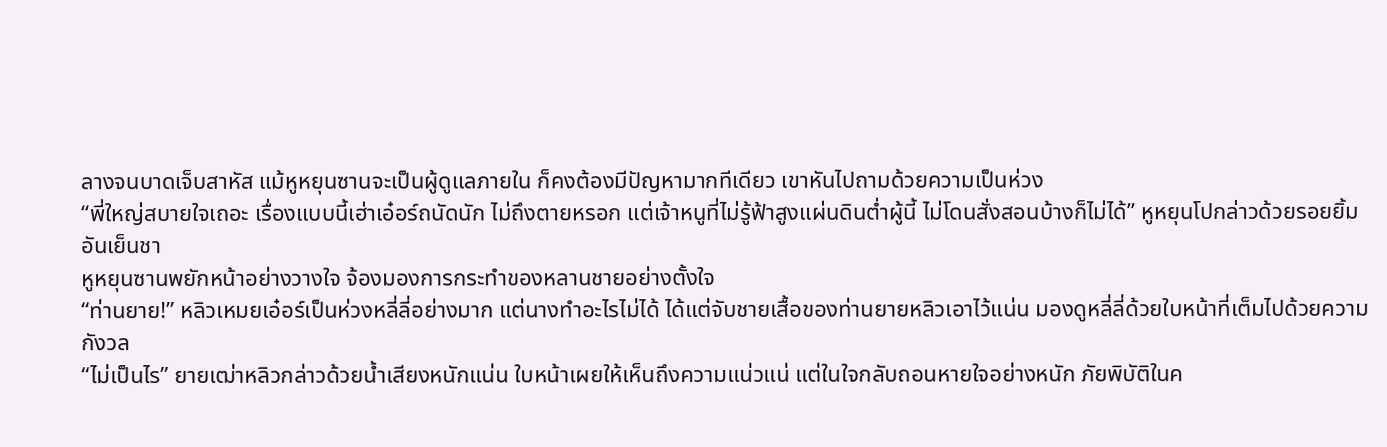ลางจนบาดเจ็บสาหัส แม้หูหยุนซานจะเป็นผู้ดูแลภายใน ก็คงต้องมีปัญหามากทีเดียว เขาหันไปถามด้วยความเป็นห่วง
“พี่ใหญ่สบายใจเถอะ เรื่องแบบนี้เฮ่าเอ๋อร์ถนัดนัก ไม่ถึงตายหรอก แต่เจ้าหนูที่ไม่รู้ฟ้าสูงแผ่นดินต่ำผู้นี้ ไม่โดนสั่งสอนบ้างก็ไม่ได้” หูหยุนโปกล่าวด้วยรอยยิ้มอันเย็นชา
หูหยุนซานพยักหน้าอย่างวางใจ จ้องมองการกระทำของหลานชายอย่างตั้งใจ
“ท่านยาย!” หลิวเหมยเอ๋อร์เป็นห่วงหลี่ลี่อย่างมาก แต่นางทำอะไรไม่ได้ ได้แต่จับชายเสื้อของท่านยายหลิวเอาไว้แน่น มองดูหลี่ลี่ด้วยใบหน้าที่เต็มไปด้วยความกังวล
“ไม่เป็นไร” ยายเฒ่าหลิวกล่าวด้วยน้ำเสียงหนักแน่น ใบหน้าเผยให้เห็นถึงความแน่วแน่ แต่ในใจกลับถอนหายใจอย่างหนัก ภัยพิบัติในค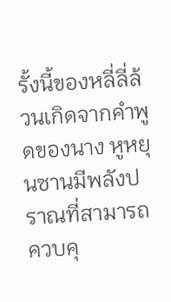รั้งนี้ของหลี่ลี่ล้วนเกิดจากคำพูดของนาง หูหยุนซานมีพลังปราณที่สามารถควบคุ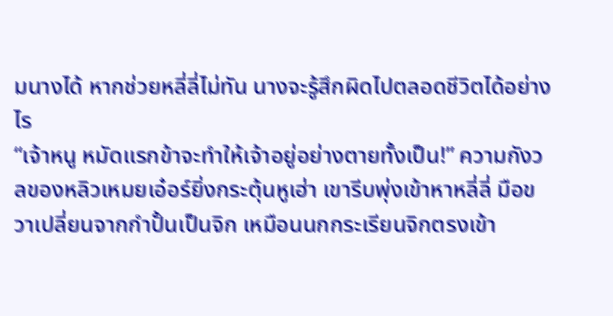มนางได้ หากช่วยหลี่ลี่ไม่ทัน นางจะรู้สึกผิดไปตลอดชีวิตได้อย่างไร
“เจ้าหนู หมัดแรกข้าจะทำให้เจ้าอยู่อย่างตายทั้งเป็น!” ความกังวลของหลิวเหมยเอ๋อร์ยิ่งกระตุ้นหูเฮ่า เขารีบพุ่งเข้าหาหลี่ลี่ มือขวาเปลี่ยนจากกำปั้นเป็นจิก เหมือนนกกระเรียนจิกตรงเข้า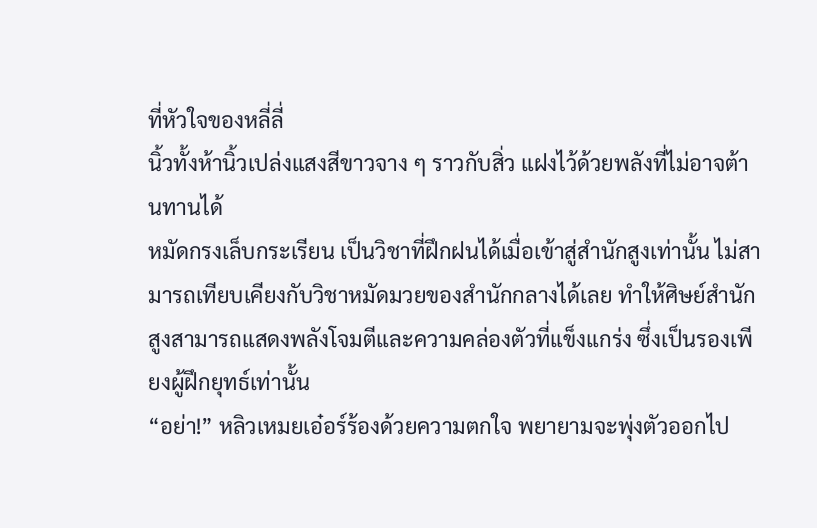ที่หัวใจของหลี่ลี่
นิ้วทั้งห้านิ้วเปล่งแสงสีขาวจาง ๆ ราวกับสิ่ว แฝงไว้ด้วยพลังที่ไม่อาจต้านทานได้
หมัดกรงเล็บกระเรียน เป็นวิชาที่ฝึกฝนได้เมื่อเข้าสู่สำนักสูงเท่านั้น ไม่สามารถเทียบเคียงกับวิชาหมัดมวยของสำนักกลางได้เลย ทำให้ศิษย์สำนักสูงสามารถแสดงพลังโจมตีและความคล่องตัวที่แข็งแกร่ง ซึ่งเป็นรองเพียงผู้ฝึกยุทธ์เท่านั้น
“อย่า!” หลิวเหมยเอ๋อร์ร้องด้วยความตกใจ พยายามจะพุ่งตัวออกไป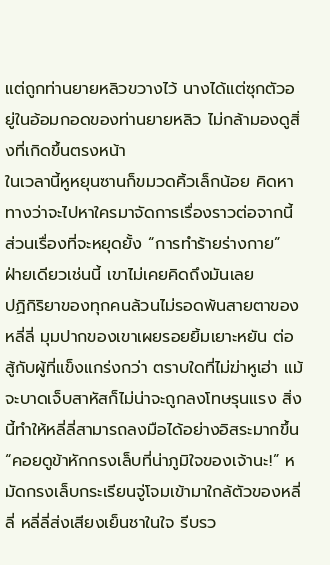แต่ถูกท่านยายหลิวขวางไว้ นางได้แต่ซุกตัวอยู่ในอ้อมกอดของท่านยายหลิว ไม่กล้ามองดูสิ่งที่เกิดขึ้นตรงหน้า
ในเวลานี้หูหยุนซานก็ขมวดคิ้วเล็กน้อย คิดหาทางว่าจะไปหาใครมาจัดการเรื่องราวต่อจากนี้ ส่วนเรื่องที่จะหยุดยั้ง “การทำร้ายร่างกาย” ฝ่ายเดียวเช่นนี้ เขาไม่เคยคิดถึงมันเลย
ปฏิกิริยาของทุกคนล้วนไม่รอดพ้นสายตาของหลี่ลี่ มุมปากของเขาเผยรอยยิ้มเยาะหยัน ต่อสู้กับผู้ที่แข็งแกร่งกว่า ตราบใดที่ไม่ฆ่าหูเฮ่า แม้จะบาดเจ็บสาหัสก็ไม่น่าจะถูกลงโทษรุนแรง สิ่งนี้ทำให้หลี่ลี่สามารถลงมือได้อย่างอิสระมากขึ้น
“คอยดูข้าหักกรงเล็บที่น่าภูมิใจของเจ้านะ!” หมัดกรงเล็บกระเรียนจู่โจมเข้ามาใกล้ตัวของหลี่ลี่ หลี่ลี่ส่งเสียงเย็นชาในใจ รีบรว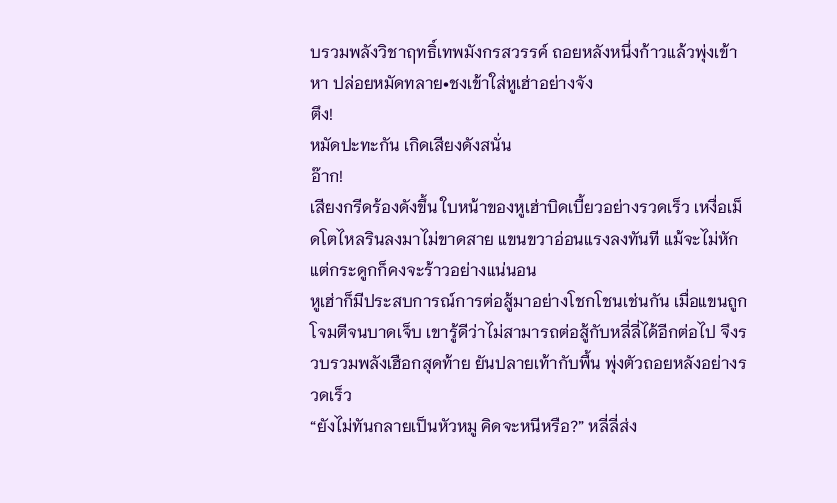บรวมพลังวิชาฤทธิ์เทพมังกรสวรรค์ ถอยหลังหนึ่งก้าวแล้วพุ่งเข้าหา ปล่อยหมัดทลาย•ชงเข้าใส่หูเฮ่าอย่างจัง
ตึง!
หมัดปะทะกัน เกิดเสียงดังสนั่น
อ๊าก!
เสียงกรีดร้องดังขึ้น ใบหน้าของหูเฮ่าบิดเบี้ยวอย่างรวดเร็ว เหงื่อเม็ดโตไหลรินลงมาไม่ขาดสาย แขนขวาอ่อนแรงลงทันที แม้จะไม่หัก แต่กระดูกก็คงจะร้าวอย่างแน่นอน
หูเฮ่าก็มีประสบการณ์การต่อสู้มาอย่างโชกโชนเช่นกัน เมื่อแขนถูกโจมตีจนบาดเจ็บ เขารู้ดีว่าไม่สามารถต่อสู้กับหลี่ลี่ได้อีกต่อไป จึงรวบรวมพลังเฮือกสุดท้าย ยันปลายเท้ากับพื้น พุ่งตัวถอยหลังอย่างรวดเร็ว
“ยังไม่ทันกลายเป็นหัวหมู คิดจะหนีหรือ?” หลี่ลี่ส่ง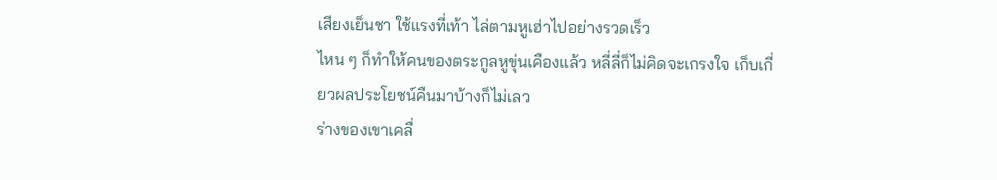เสียงเย็นชา ใช้แรงที่เท้า ไล่ตามหูเฮ่าไปอย่างรวดเร็ว
ไหน ๆ ก็ทำให้คนของตระกูลหูขุ่นเคืองแล้ว หลี่ลี่ก็ไม่คิดจะเกรงใจ เก็บเกี่ยวผลประโยชน์คืนมาบ้างก็ไม่เลว
ร่างของเขาเคลื่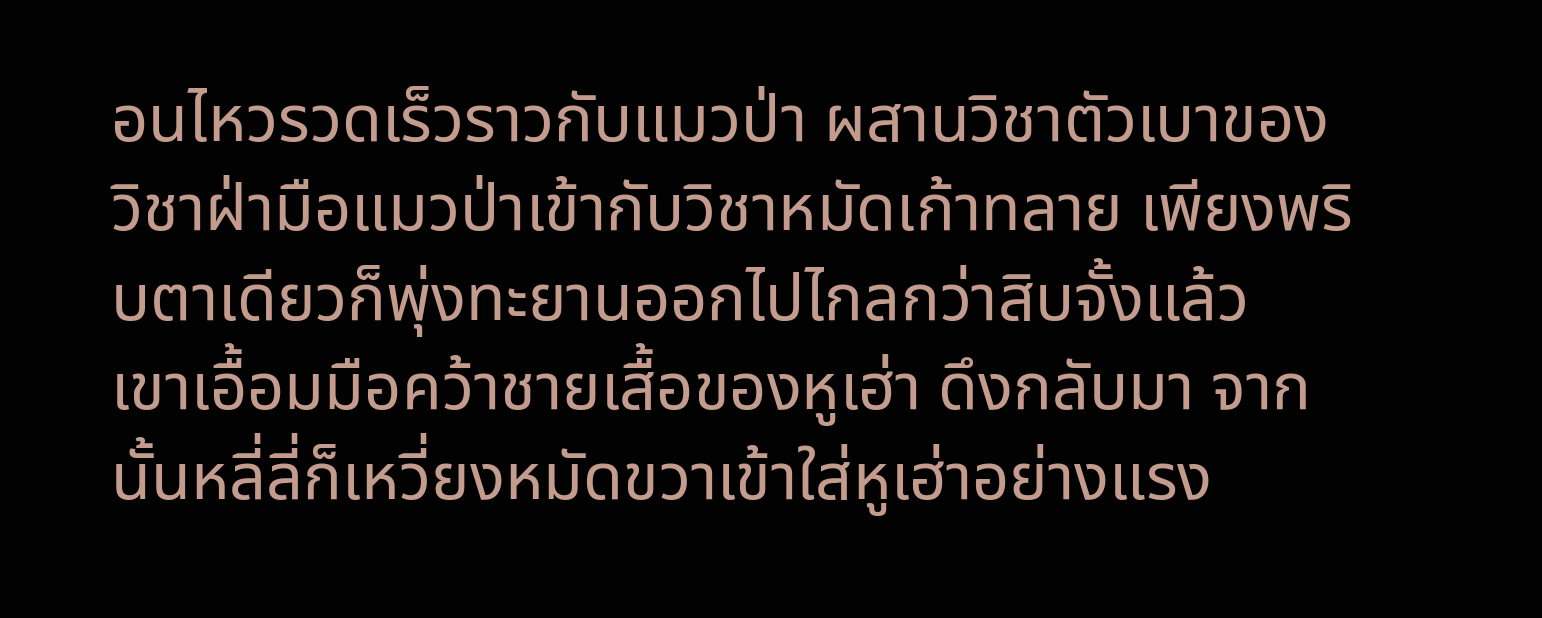อนไหวรวดเร็วราวกับแมวป่า ผสานวิชาตัวเบาของวิชาฝ่ามือแมวป่าเข้ากับวิชาหมัดเก้าทลาย เพียงพริบตาเดียวก็พุ่งทะยานออกไปไกลกว่าสิบจั้งแล้ว
เขาเอื้อมมือคว้าชายเสื้อของหูเฮ่า ดึงกลับมา จากนั้นหลี่ลี่ก็เหวี่ยงหมัดขวาเข้าใส่หูเฮ่าอย่างแรง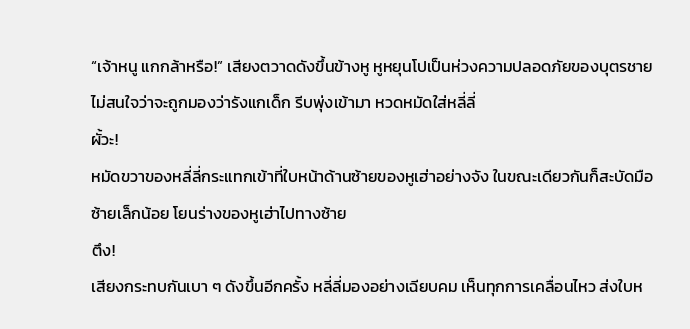“เจ้าหนู แกกล้าหรือ!” เสียงตวาดดังขึ้นข้างหู หูหยุนโปเป็นห่วงความปลอดภัยของบุตรชาย ไม่สนใจว่าจะถูกมองว่ารังแกเด็ก รีบพุ่งเข้ามา หวดหมัดใส่หลี่ลี่
ผั้วะ!
หมัดขวาของหลี่ลี่กระแทกเข้าที่ใบหน้าด้านซ้ายของหูเฮ่าอย่างจัง ในขณะเดียวกันก็สะบัดมือซ้ายเล็กน้อย โยนร่างของหูเฮ่าไปทางซ้าย
ตึง!
เสียงกระทบกันเบา ๆ ดังขึ้นอีกครั้ง หลี่ลี่มองอย่างเฉียบคม เห็นทุกการเคลื่อนไหว ส่งใบห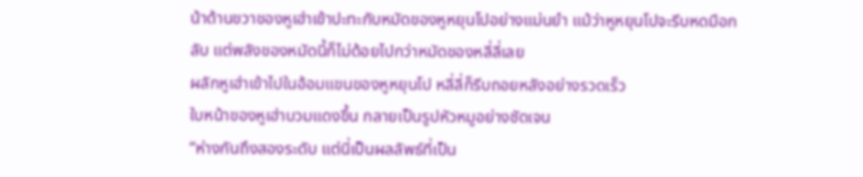น้าด้านขวาของหูเฮ่าเข้าปะทะกับหมัดของหูหยุนโปอย่างแม่นยำ แม้ว่าหูหยุนโปจะรีบหดมือกลับ แต่พลังของหมัดนี้ก็ไม่ด้อยไปกว่าหมัดของหลี่ลี่เลย
ผลักหูเฮ่าเข้าไปในอ้อมแขนของหูหยุนโป หลี่ลี่ก็รีบถอยหลังอย่างรวดเร็ว
ใบหน้าของหูเฮ่าบวมแดงขึ้น กลายเป็นรูปหัวหมูอย่างชัดเจน
“ห่างกันถึงสองระดับ แต่นี่เป็นผลลัพธ์ที่เป็น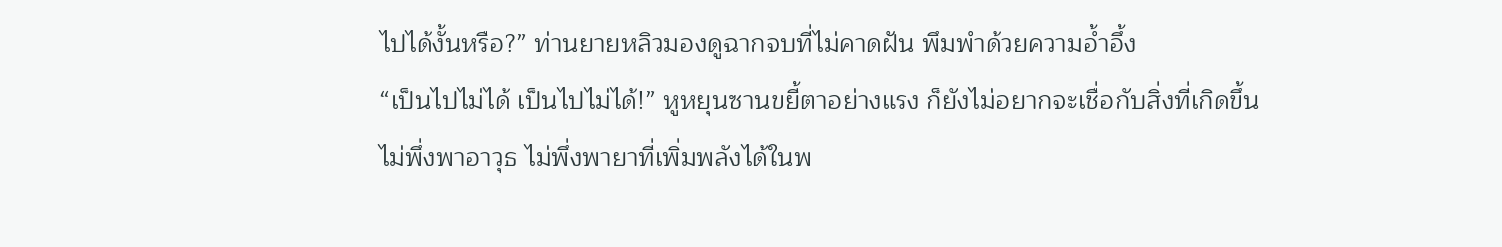ไปได้งั้นหรือ?” ท่านยายหลิวมองดูฉากจบที่ไม่คาดฝัน พึมพำด้วยความอ้ำอึ้ง
“เป็นไปไม่ได้ เป็นไปไม่ได้!” หูหยุนซานขยี้ตาอย่างแรง ก็ยังไม่อยากจะเชื่อกับสิ่งที่เกิดขึ้น
ไม่พึ่งพาอาวุธ ไม่พึ่งพายาที่เพิ่มพลังได้ในพ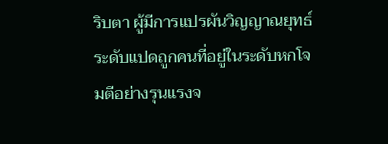ริบตา ผู้มีการแปรผันวิญญาณยุทธ์ระดับแปดถูกคนที่อยู่ในระดับหกโจมตีอย่างรุนแรงจ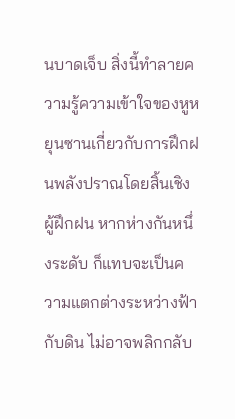นบาดเจ็บ สิ่งนี้ทำลายความรู้ความเข้าใจของหูหยุนซานเกี่ยวกับการฝึกฝนพลังปราณโดยสิ้นเชิง
ผู้ฝึกฝน หากห่างกันหนึ่งระดับ ก็แทบจะเป็นความแตกต่างระหว่างฟ้ากับดิน ไม่อาจพลิกกลับ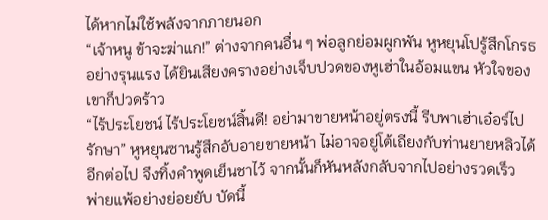ได้หากไม่ใช้พลังจากภายนอก
“เจ้าหนู ข้าจะฆ่าแก!” ต่างจากคนอื่น ๆ พ่อลูกย่อมผูกพัน หูหยุนโปรู้สึกโกรธอย่างรุนแรง ได้ยินเสียงครางอย่างเจ็บปวดของหูเฮ่าในอ้อมแขน หัวใจของเขาก็ปวดร้าว
“ไร้ประโยชน์ ไร้ประโยชน์สิ้นดี! อย่ามาขายหน้าอยู่ตรงนี้ รีบพาเฮ่าเอ๋อร์ไปรักษา” หูหยุนซานรู้สึกอับอายขายหน้า ไม่อาจอยู่โต้เถียงกับท่านยายหลิวได้อีกต่อไป จึงทิ้งคำพูดเย็นชาไว้ จากนั้นก็หันหลังกลับจากไปอย่างรวดเร็ว
พ่ายแพ้อย่างย่อยยับ บัดนี้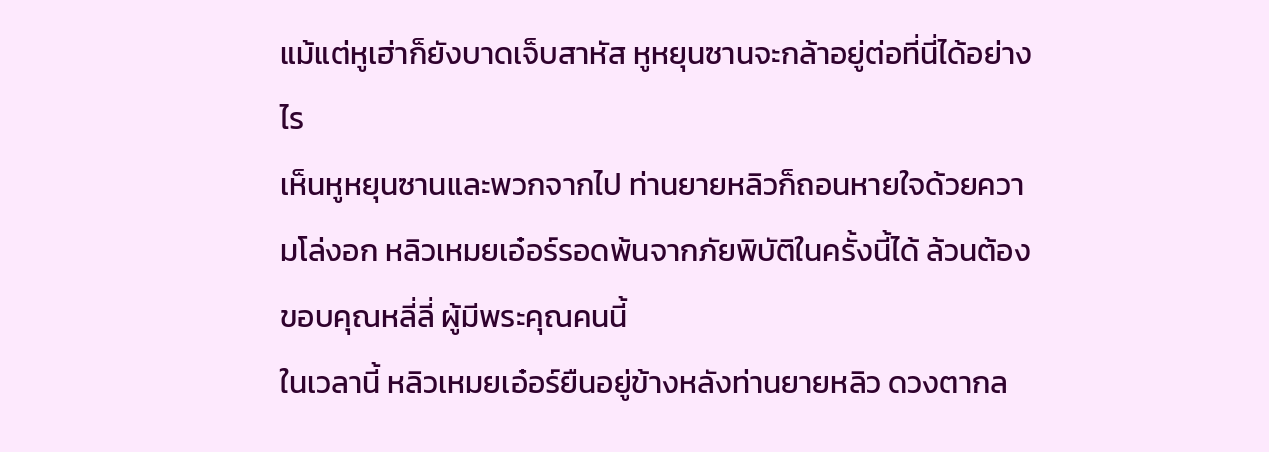แม้แต่หูเฮ่าก็ยังบาดเจ็บสาหัส หูหยุนซานจะกล้าอยู่ต่อที่นี่ได้อย่างไร
เห็นหูหยุนซานและพวกจากไป ท่านยายหลิวก็ถอนหายใจด้วยความโล่งอก หลิวเหมยเอ๋อร์รอดพ้นจากภัยพิบัติในครั้งนี้ได้ ล้วนต้องขอบคุณหลี่ลี่ ผู้มีพระคุณคนนี้
ในเวลานี้ หลิวเหมยเอ๋อร์ยืนอยู่ข้างหลังท่านยายหลิว ดวงตากล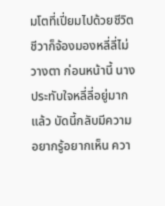มโตที่เปี่ยมไปด้วยชีวิตชีวาก็จ้องมองหลี่ลี่ไม่วางตา ก่อนหน้านี้ นางประทับใจหลี่ลี่อยู่มากแล้ว บัดนี้กลับมีความอยากรู้อยากเห็น ควา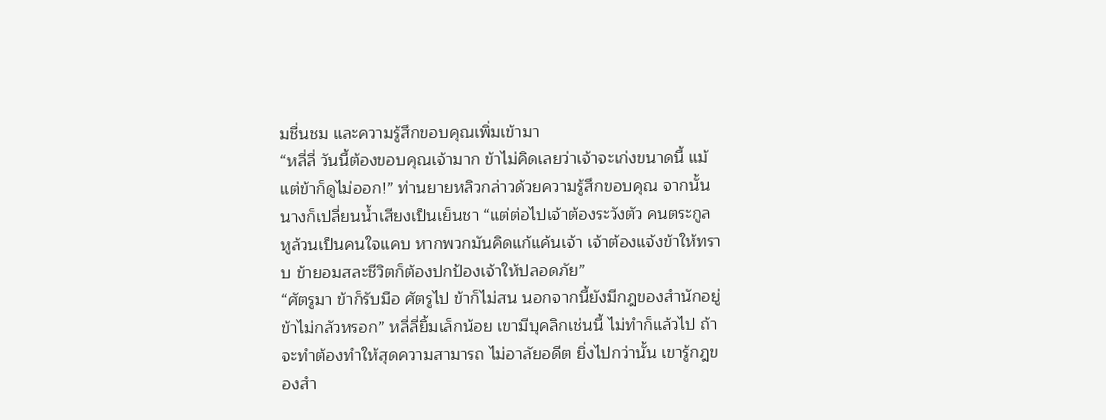มชื่นชม และความรู้สึกขอบคุณเพิ่มเข้ามา
“หลี่ลี่ วันนี้ต้องขอบคุณเจ้ามาก ข้าไม่คิดเลยว่าเจ้าจะเก่งขนาดนี้ แม้แต่ข้าก็ดูไม่ออก!” ท่านยายหลิวกล่าวด้วยความรู้สึกขอบคุณ จากนั้นนางก็เปลี่ยนน้ำเสียงเป็นเย็นชา “แต่ต่อไปเจ้าต้องระวังตัว คนตระกูลหูล้วนเป็นคนใจแคบ หากพวกมันคิดแก้แค้นเจ้า เจ้าต้องแจ้งข้าให้ทราบ ข้ายอมสละชีวิตก็ต้องปกป้องเจ้าให้ปลอดภัย”
“ศัตรูมา ข้าก็รับมือ ศัตรูไป ข้าก็ไม่สน นอกจากนี้ยังมีกฎของสำนักอยู่ ข้าไม่กลัวหรอก” หลี่ลี่ยิ้มเล็กน้อย เขามีบุคลิกเช่นนี้ ไม่ทำก็แล้วไป ถ้าจะทำต้องทำให้สุดความสามารถ ไม่อาลัยอดีต ยิ่งไปกว่านั้น เขารู้กฎของสำ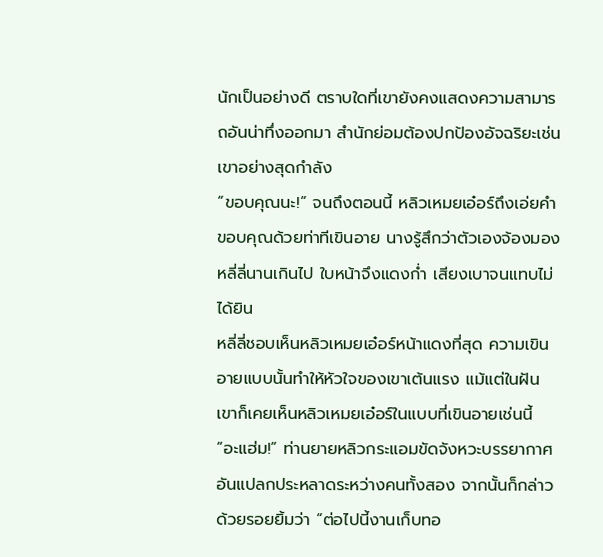นักเป็นอย่างดี ตราบใดที่เขายังคงแสดงความสามารถอันน่าทึ่งออกมา สำนักย่อมต้องปกป้องอัจฉริยะเช่นเขาอย่างสุดกำลัง
“ขอบคุณนะ!” จนถึงตอนนี้ หลิวเหมยเอ๋อร์ถึงเอ่ยคำขอบคุณด้วยท่าทีเขินอาย นางรู้สึกว่าตัวเองจ้องมองหลี่ลี่นานเกินไป ใบหน้าจึงแดงก่ำ เสียงเบาจนแทบไม่ได้ยิน
หลี่ลี่ชอบเห็นหลิวเหมยเอ๋อร์หน้าแดงที่สุด ความเขินอายแบบนั้นทำให้หัวใจของเขาเต้นแรง แม้แต่ในฝัน เขาก็เคยเห็นหลิวเหมยเอ๋อร์ในแบบที่เขินอายเช่นนี้
“อะแฮ่ม!” ท่านยายหลิวกระแอมขัดจังหวะบรรยากาศอันแปลกประหลาดระหว่างคนทั้งสอง จากนั้นก็กล่าวด้วยรอยยิ้มว่า “ต่อไปนี้งานเก็บทอ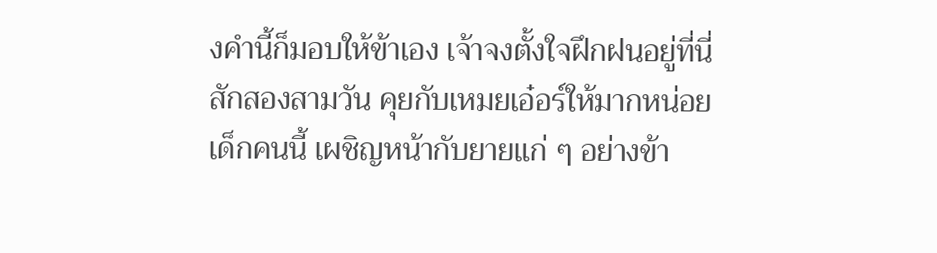งคำนี้ก็มอบให้ข้าเอง เจ้าจงตั้งใจฝึกฝนอยู่ที่นี่สักสองสามวัน คุยกับเหมยเอ๋อร์ให้มากหน่อย เด็กคนนี้ เผชิญหน้ากับยายแก่ ๆ อย่างข้า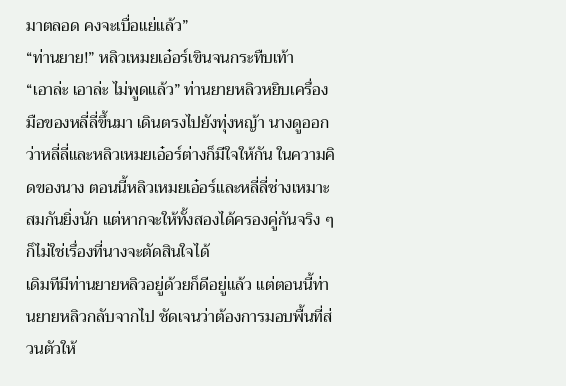มาตลอด คงจะเบื่อแย่แล้ว”
“ท่านยาย!” หลิวเหมยเอ๋อร์เขินจนกระทืบเท้า
“เอาล่ะ เอาล่ะ ไม่พูดแล้ว” ท่านยายหลิวหยิบเครื่องมือของหลี่ลี่ขึ้นมา เดินตรงไปยังทุ่งหญ้า นางดูออกว่าหลี่ลี่และหลิวเหมยเอ๋อร์ต่างก็มีใจให้กัน ในความคิดของนาง ตอนนี้หลิวเหมยเอ๋อร์และหลี่ลี่ช่างเหมาะสมกันยิ่งนัก แต่หากจะให้ทั้งสองได้ครองคู่กันจริง ๆ ก็ไม่ใช่เรื่องที่นางจะตัดสินใจได้
เดิมทีมีท่านยายหลิวอยู่ด้วยก็ดีอยู่แล้ว แต่ตอนนี้ท่านยายหลิวกลับจากไป ชัดเจนว่าต้องการมอบพื้นที่ส่วนตัวให้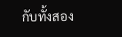กับทั้งสอง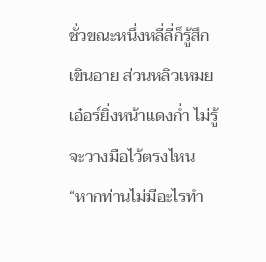ชั่วขณะหนึ่งหลี่ลี่ก็รู้สึกเขินอาย ส่วนหลิวเหมยเอ๋อร์ยิ่งหน้าแดงก่ำ ไม่รู้จะวางมือไว้ตรงไหน
“หากท่านไม่มีอะไรทำ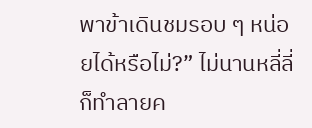พาข้าเดินชมรอบ ๆ หน่อยได้หรือไม่?” ไม่นานหลี่ลี่ก็ทำลายค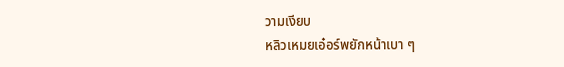วามเงียบ
หลิวเหมยเอ๋อร์พยักหน้าเบา ๆ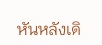หันหลังเดิ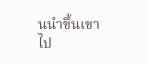นนำขึ้นเขาไป